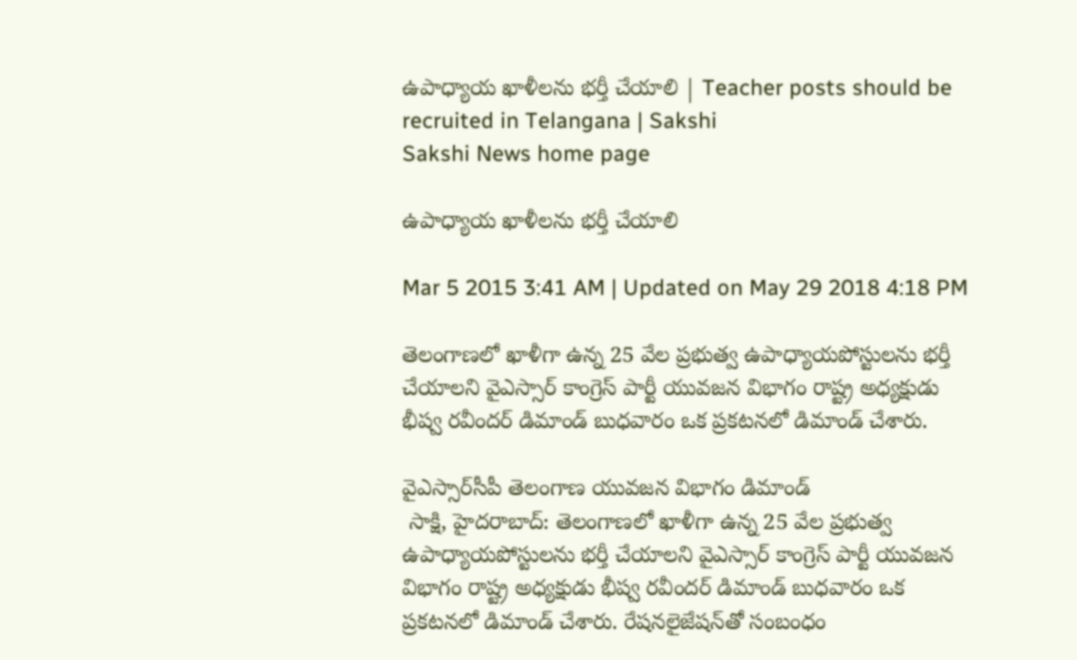ఉపాధ్యాయ ఖాళీలను భర్తీ చేయాలి | Teacher posts should be recruited in Telangana | Sakshi
Sakshi News home page

ఉపాధ్యాయ ఖాళీలను భర్తీ చేయాలి

Mar 5 2015 3:41 AM | Updated on May 29 2018 4:18 PM

తెలంగాణలో ఖాళీగా ఉన్న 25 వేల ప్రభుత్వ ఉపాధ్యాయపోస్టులను భర్తీ చేయాలని వైఎస్సార్ కాంగ్రెస్ పార్టీ యువజన విభాగం రాష్ట్ర అధ్యక్షుడు భీష్వ రవీందర్ డిమాండ్ బుధవారం ఒక ప్రకటనలో డిమాండ్ చేశారు.

వైఎస్సార్‌సీపీ తెలంగాణ యువజన విభాగం డిమాండ్
 సాక్షి, హైదరాబాద్: తెలంగాణలో ఖాళీగా ఉన్న 25 వేల ప్రభుత్వ ఉపాధ్యాయపోస్టులను భర్తీ చేయాలని వైఎస్సార్ కాంగ్రెస్ పార్టీ యువజన విభాగం రాష్ట్ర అధ్యక్షుడు భీష్వ రవీందర్ డిమాండ్ బుధవారం ఒక ప్రకటనలో డిమాండ్ చేశారు. రేషనలైజేషన్‌తో సంబంధం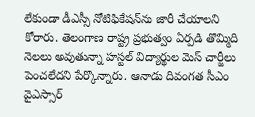లేకుండా డీఎస్సీ నోటిఫికేషన్‌ను జారీ చేయాలని కోరారు. తెలంగాణ రాష్ట్ర ప్రభుత్వం ఏర్పడి తొమ్మిది నెలలు అవుతున్నా హస్టల్ విద్యార్థుల మెస్ చార్జీలు పెంచలేదని పేర్కొన్నారు. ఆనాడు దివంగత సీఎం వైఎస్సార్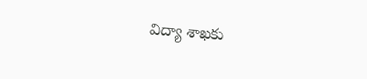విద్యా శాఖకు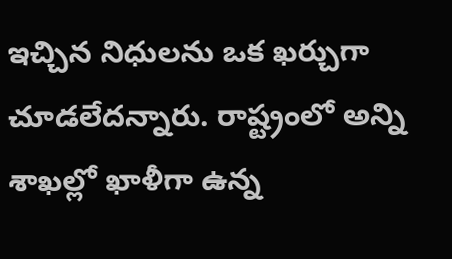ఇచ్చిన నిధులను ఒక ఖర్చుగా చూడలేదన్నారు. రాష్ట్రంలో అన్ని శాఖల్లో ఖాళీగా ఉన్న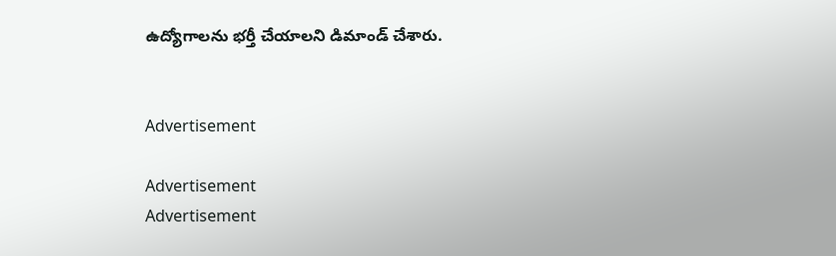ఉద్యోగాలను భర్తీ చేయాలని డిమాండ్ చేశారు.


Advertisement

Advertisement
Advertisement